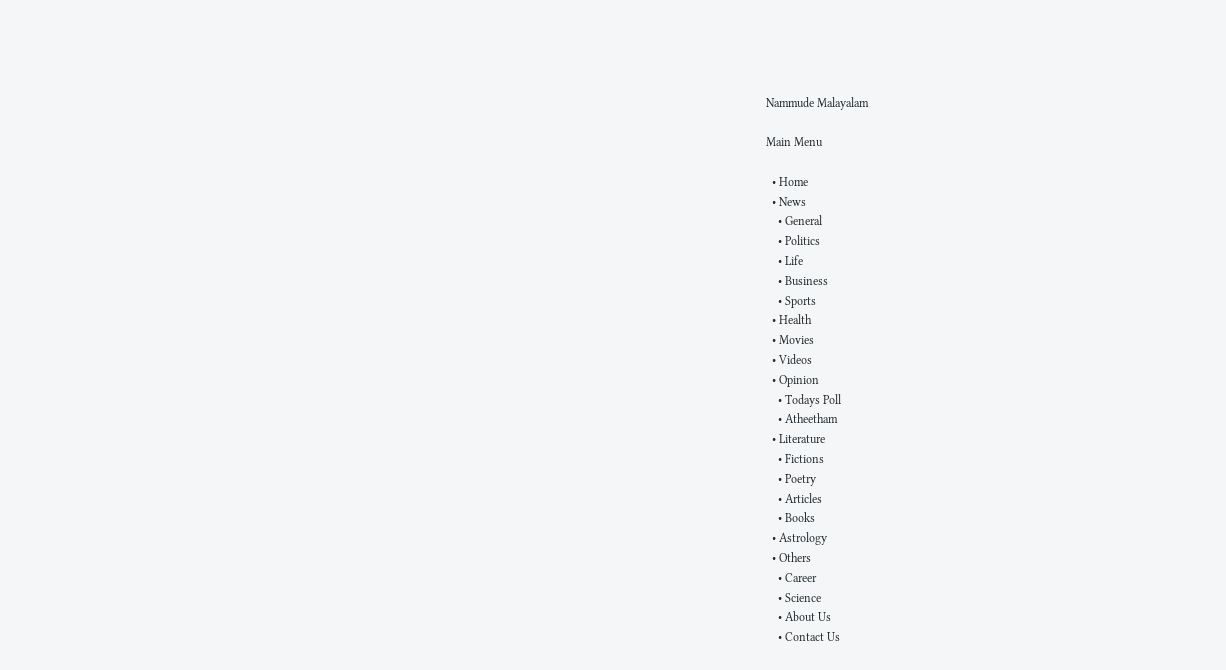Nammude Malayalam

Main Menu

  • Home
  • News
    • General
    • Politics
    • Life
    • Business
    • Sports
  • Health
  • Movies
  • Videos
  • Opinion
    • Todays Poll
    • Atheetham
  • Literature
    • Fictions
    • Poetry
    • Articles
    • Books
  • Astrology
  • Others
    • Career
    • Science
    • About Us
    • Contact Us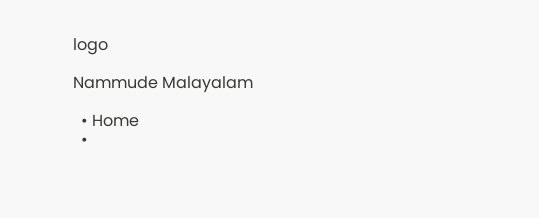logo

Nammude Malayalam

  • Home
  •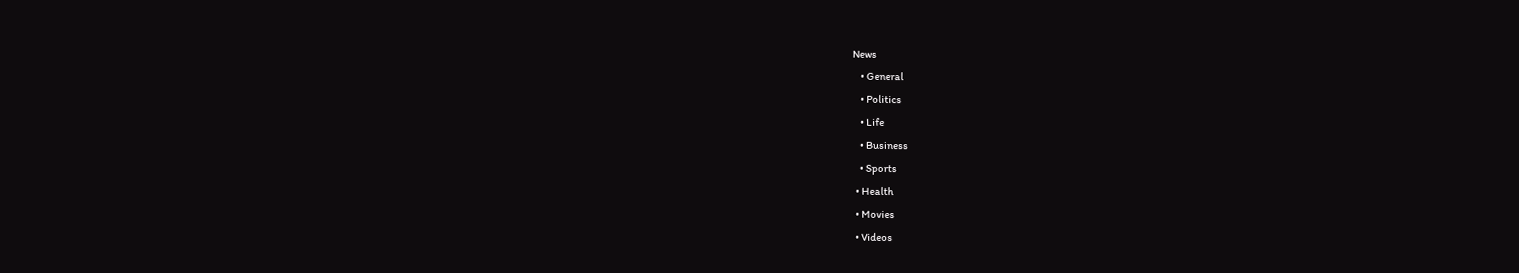News
    • General
    • Politics
    • Life
    • Business
    • Sports
  • Health
  • Movies
  • Videos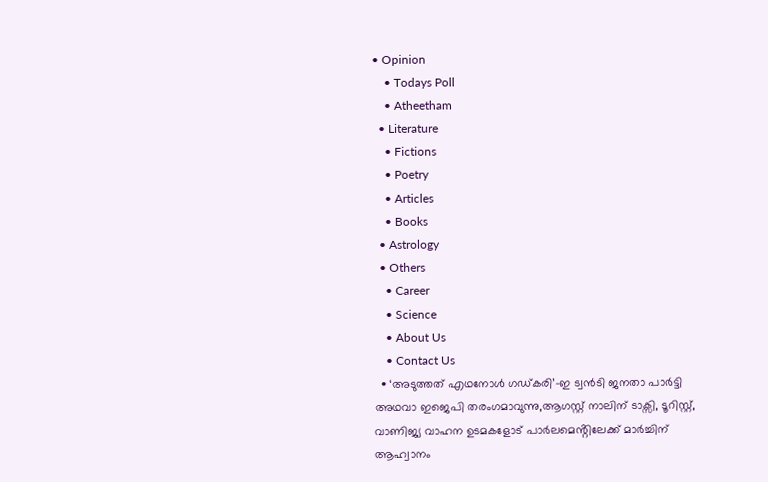• Opinion
    • Todays Poll
    • Atheetham
  • Literature
    • Fictions
    • Poetry
    • Articles
    • Books
  • Astrology
  • Others
    • Career
    • Science
    • About Us
    • Contact Us
  • ‘അടുത്തത് എഥനോൾ ഗഡ്കരി’-ഇ ട്വൻടി ജനതാ പാർട്ടി അഥവാ ഇജെപി തരംഗമാവുന്നു,ആഗസ്റ്റ് നാലിന് ടാക്സി, ടൂറിസ്റ്റ്, വാണിജ്യ വാഹന ഉടമകളോട് പാർലമെൻ്റിലേക്ക് മാർച്ചിന് ആഹ്വാനം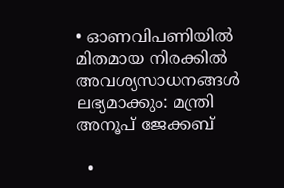• ഓണവിപണിയിൽ മിതമായ നിരക്കിൽ അവശ്യസാധനങ്ങൾ ലഭ്യമാക്കും: മന്ത്രി അനൂപ് ജേക്കബ്

  •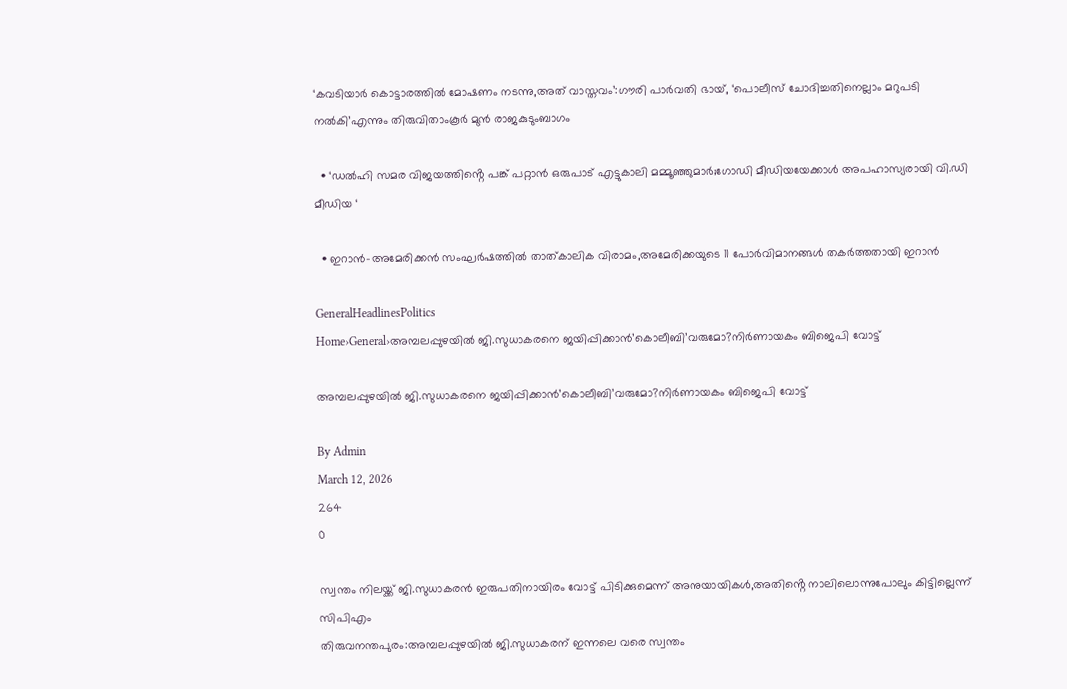‘കവടിയാർ കൊട്ടാരത്തിൽ മോഷണം നടന്നു,അത് വാസ്തവം’:ഗൗരി പാർവതി ഭായ്, ‘പൊലീസ് ചോദിച്ചതിനെല്ലാം മറുപടി നൽകി’എന്നും തിരുവിതാംകൂർ മുൻ രാജകുടുംബാഗം

  • ‘ഡൽഹി സമര വിജയത്തിൻ്റെ പങ്ക് പറ്റാൻ ഒരുപാട് എട്ടുകാലി മമ്മൂഞ്ഞുമാർ;ഗോഡി മീഡിയയേക്കാൾ അപഹാസ്യരായി വി.ഡി മീഡിയ ‘

  • ഇറാൻ-അമേരിക്കൻ സംഘർഷത്തിൽ താത്കാലിക വിരാമം,അമേരിക്കയുടെ 11 പോർവിമാനങ്ങൾ തകർത്തതായി ഇറാൻ

GeneralHeadlinesPolitics
Home›General›അമ്പലപ്പുഴയിൽ ജി.സുധാകരനെ ജയിപ്പിക്കാൻ’കൊലീബി’വരുമോ?നിർണായകം ബിജെപി വോട്ട്

അമ്പലപ്പുഴയിൽ ജി.സുധാകരനെ ജയിപ്പിക്കാൻ’കൊലീബി’വരുമോ?നിർണായകം ബിജെപി വോട്ട്

By Admin
March 12, 2026
264
0

സ്വന്തം നിലയ്ക്ക് ജി.സുധാകരൻ ഇരുപതിനായിരം വോട്ട് പിടിക്കുമെന്ന് അനുയായികൾ,അതിൻ്റെ നാലിലൊന്നുപോലും കിട്ടില്ലെന്ന് സിപിഎം
തിരുവനന്തപുരം:അമ്പലപ്പുഴയിൽ ജി.സുധാകരന് ഇന്നലെ വരെ സ്വന്തം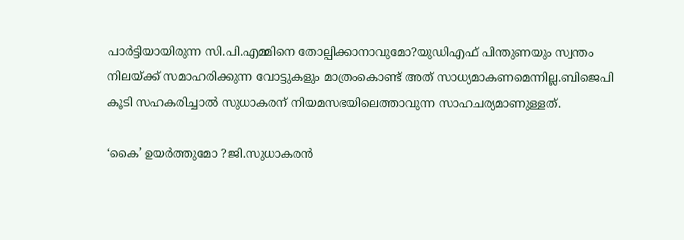പാർട്ടിയായിരുന്ന സി.പി.എമ്മിനെ തോല്പിക്കാനാവുമോ?യുഡിഎഫ് പിന്തുണയും സ്വന്തം നിലയ്ക്ക് സമാഹരിക്കുന്ന വോട്ടുകളും മാത്രംകൊണ്ട് അത് സാധ്യമാകണമെന്നില്ല.ബിജെപി കൂടി സഹകരിച്ചാൽ സുധാകരന് നിയമസഭയിലെത്താവുന്ന സാഹചര്യമാണുള്ളത്.

‘കൈ’ ഉയർത്തുമോ ?ജി.സുധാകരൻ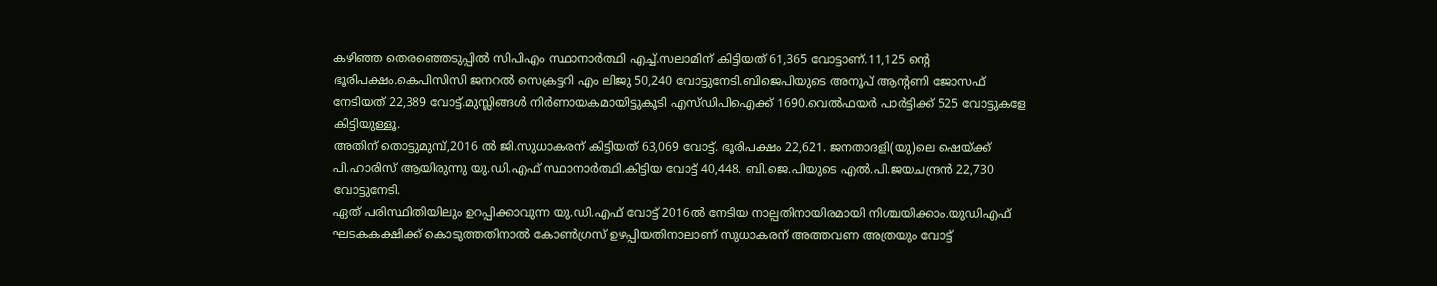കഴിഞ്ഞ തെരഞ്ഞെടുപ്പിൽ സിപിഎം സ്ഥാനാർത്ഥി എച്ച്.സലാമിന് കിട്ടിയത് 61,365 വോട്ടാണ്.11,125 ൻ്റെ ഭൂരിപക്ഷം.കെപിസിസി ജനറൽ സെക്രട്ടറി എം ലിജു 50,240 വോട്ടുനേടി.ബിജെപിയുടെ അനൂപ് ആൻ്റണി ജോസഫ് നേടിയത് 22,389 വോട്ട്.മുസ്ലിങ്ങൾ നിർണായകമായിട്ടുകൂടി എസ്ഡിപിഐക്ക് 1690.വെൽഫയർ പാർട്ടിക്ക് 525 വോട്ടുകളേ കിട്ടിയുള്ളൂ.
അതിന് തൊട്ടുമുമ്പ്,2016 ൽ ജി.സുധാകരന് കിട്ടിയത് 63,069 വോട്ട്. ഭൂരിപക്ഷം 22,621. ജനതാദളി(യു)ലെ ഷെയ്ക്ക് പി.ഹാരിസ് ആയിരുന്നു യു.ഡി.എഫ് സ്ഥാനാർത്ഥി.കിട്ടിയ വോട്ട് 40,448. ബി.ജെ.പിയുടെ എൽ.പി.ജയചന്ദ്രൻ 22,730 വോട്ടുനേടി.
ഏത് പരിസ്ഥിതിയിലും ഉറപ്പിക്കാവുന്ന യു.ഡി.എഫ് വോട്ട് 2016ൽ നേടിയ നാല്പതിനായിരമായി നിശ്ചയിക്കാം.യുഡിഎഫ് ഘടകകക്ഷിക്ക് കൊടുത്തതിനാൽ കോൺഗ്രസ് ഉഴപ്പിയതിനാലാണ് സുധാകരന് അത്തവണ അത്രയും വോട്ട്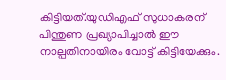കിട്ടിയത്.യുഡിഎഫ് സുധാകരന് പിന്തുണ പ്രഖ്യാപിച്ചാൽ ഈ നാല്പതിനായിരം വോട്ട് കിട്ടിയേക്കും.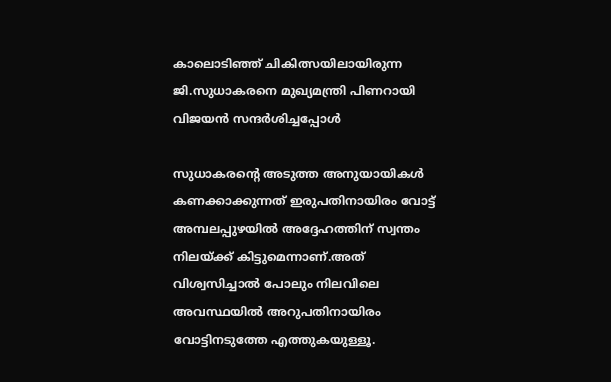കാലൊടിഞ്ഞ് ചികിത്സയിലായിരുന്ന ജി.സുധാകരനെ മുഖ്യമന്ത്രി പിണറായി വിജയൻ സന്ദർശിച്ചപ്പോൾ

സുധാകരൻ്റെ അടുത്ത അനുയായികൾ കണക്കാക്കുന്നത് ഇരുപതിനായിരം വോട്ട് അമ്പലപ്പുഴയിൽ അദ്ദേഹത്തിന് സ്വന്തം നിലയ്ക്ക് കിട്ടുമെന്നാണ്.അത് വിശ്വസിച്ചാൽ പോലും നിലവിലെ അവസ്ഥയിൽ അറുപതിനായിരം വോട്ടിനടുത്തേ എത്തുകയുള്ളൂ.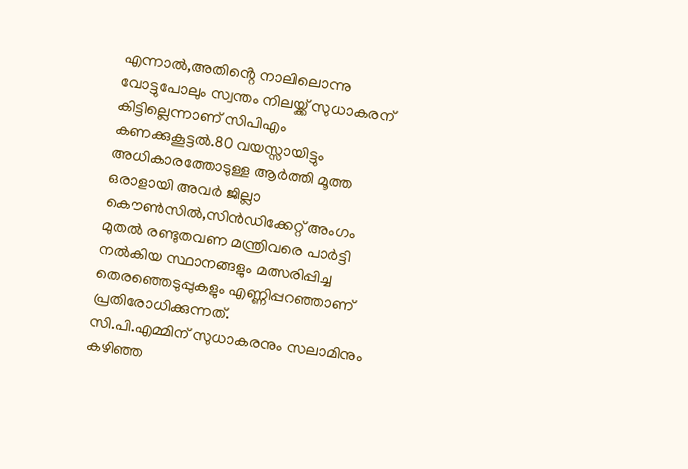എന്നാൽ,അതിൻ്റെ നാലിലൊന്നു വോട്ടുപോലും സ്വന്തം നിലയ്ക്ക് സുധാകരന് കിട്ടില്ലെന്നാണ് സിപിഎം കണക്കുകൂട്ടൽ.80 വയസ്സായിട്ടും അധികാരത്തോടുള്ള ആർത്തി മൂത്ത ഒരാളായി അവർ ജില്ലാ കൌൺസിൽ,സിൻഡിക്കേറ്റ് അംഗം മുതൽ രണ്ടുതവണ മന്ത്രിവരെ പാർട്ടി നൽകിയ സ്ഥാനങ്ങളും മത്സരിപ്പിച്ച തെരഞ്ഞെടുപ്പുകളും എണ്ണിപ്പറഞ്ഞാണ് പ്രതിരോധിക്കുന്നത്.
സി.പി.എമ്മിന് സുധാകരനും സലാമിനും കഴിഞ്ഞ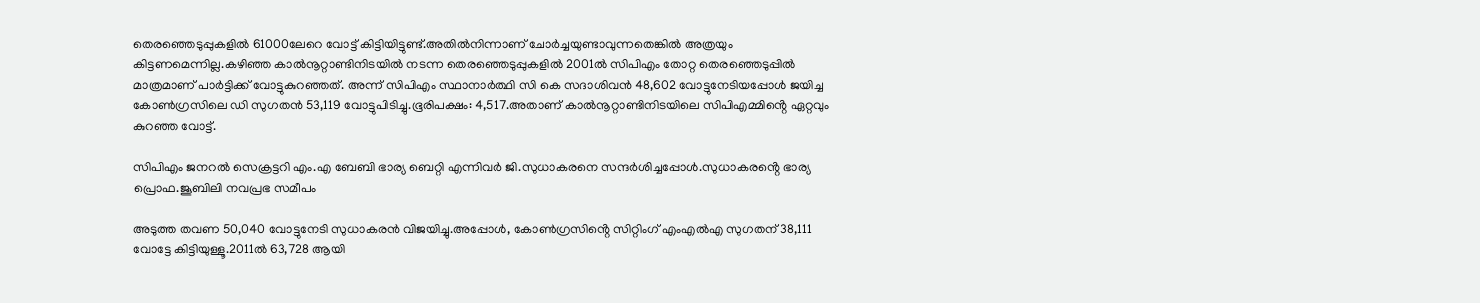തെരഞ്ഞെടുപ്പുകളിൽ 61000ലേറെ വോട്ട് കിട്ടിയിട്ടുണ്ട്.അതിൽനിന്നാണ് ചോർച്ചയുണ്ടാവുന്നതെങ്കിൽ അത്രയും കിട്ടണമെന്നില്ല.കഴിഞ്ഞ കാൽനൂറ്റാണ്ടിനിടയിൽ നടന്ന തെരഞ്ഞെടുപ്പുകളിൽ 2001ൽ സിപിഎം തോറ്റ തെരഞ്ഞെടുപ്പിൽ മാത്രമാണ് പാർട്ടിക്ക് വോട്ടുകുറഞ്ഞത്. അന്ന് സിപിഎം സ്ഥാനാർത്ഥി സി കെ സദാശിവൻ 48,602 വോട്ടുനേടിയപ്പോൾ ജയിച്ച കോൺഗ്രസിലെ ഡി സുഗതൻ 53,119 വോട്ടുപിടിച്ചു.ഭൂരിപക്ഷം: 4,517.അതാണ് കാൽനൂറ്റാണ്ടിനിടയിലെ സിപിഎമ്മിൻ്റെ ഏറ്റവും കുറഞ്ഞ വോട്ട്.

സിപിഎം ജനറൽ സെക്രട്ടറി എം.എ ബേബി ഭാര്യ ബെറ്റി എന്നിവർ ജി.സുധാകരനെ സന്ദർശിച്ചപ്പോൾ.സുധാകരൻ്റെ ഭാര്യ പ്രൊഫ.ജൂബിലി നവപ്രഭ സമീപം

അടുത്ത തവണ 50,040 വോട്ടുനേടി സുധാകരൻ വിജയിച്ചു.അപ്പോൾ, കോൺഗ്രസിൻ്റെ സിറ്റിംഗ് എംഎൽഎ സുഗതന് 38,111 വോട്ടേ കിട്ടിയുള്ളൂ.2011ൽ 63,728 ആയി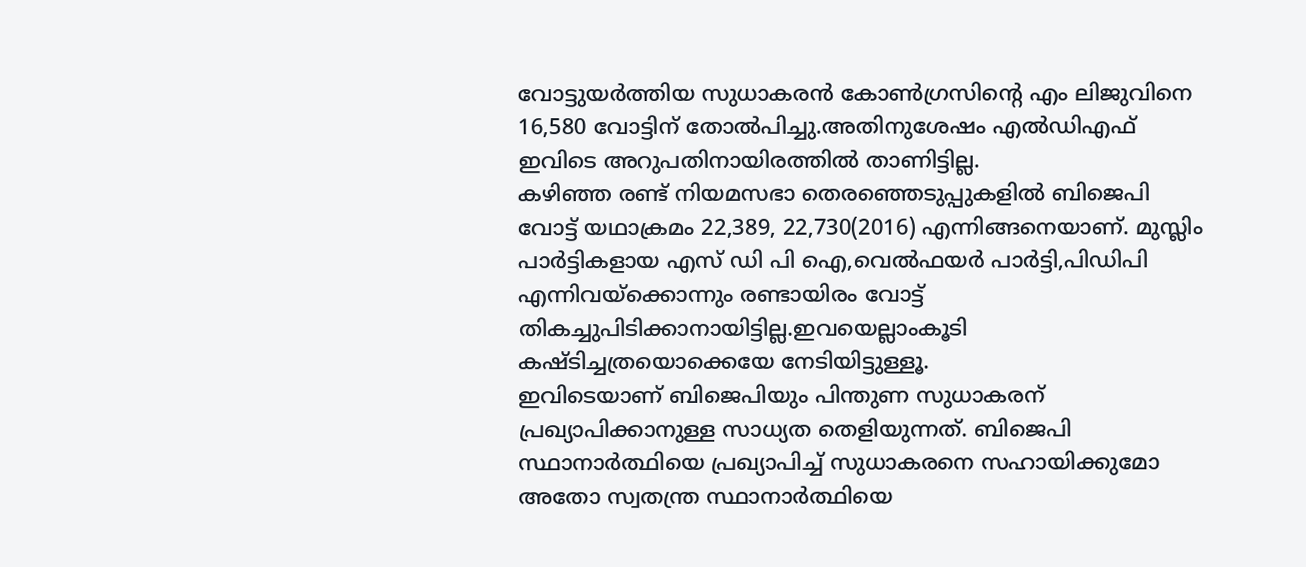വോട്ടുയർത്തിയ സുധാകരൻ കോൺഗ്രസിൻ്റെ എം ലിജുവിനെ 16,580 വോട്ടിന് തോല്‍പിച്ചു.അതിനുശേഷം എൽഡിഎഫ് ഇവിടെ അറുപതിനായിരത്തിൽ താണിട്ടില്ല.
കഴിഞ്ഞ രണ്ട് നിയമസഭാ തെരഞ്ഞെടുപ്പുകളിൽ ബിജെപി വോട്ട് യഥാക്രമം 22,389, 22,730(2016) എന്നിങ്ങനെയാണ്. മുസ്ലിം പാർട്ടികളായ എസ് ഡി പി ഐ,വെൽഫയർ പാർട്ടി,പിഡിപി എന്നിവയ്ക്കൊന്നും രണ്ടായിരം വോട്ട് തികച്ചുപിടിക്കാനായിട്ടില്ല.ഇവയെല്ലാംകൂടി കഷ്ടിച്ചത്രയൊക്കെയേ നേടിയിട്ടുള്ളൂ.
ഇവിടെയാണ് ബിജെപിയും പിന്തുണ സുധാകരന് പ്രഖ്യാപിക്കാനുള്ള സാധ്യത തെളിയുന്നത്. ബിജെപി സ്ഥാനാർത്ഥിയെ പ്രഖ്യാപിച്ച് സുധാകരനെ സഹായിക്കുമോ അതോ സ്വതന്ത്ര സ്ഥാനാർത്ഥിയെ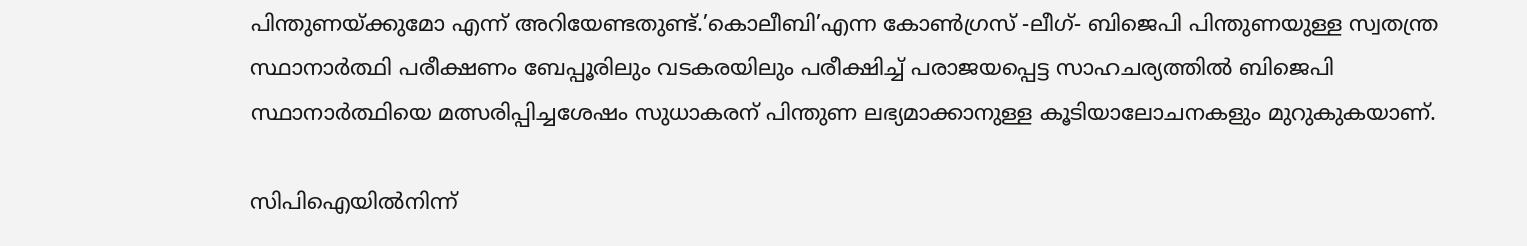പിന്തുണയ്ക്കുമോ എന്ന് അറിയേണ്ടതുണ്ട്.’കൊലീബി’എന്ന കോൺഗ്രസ് -ലീഗ്- ബിജെപി പിന്തുണയുള്ള സ്വതന്ത്ര സ്ഥാനാർത്ഥി പരീക്ഷണം ബേപ്പൂരിലും വടകരയിലും പരീക്ഷിച്ച് പരാജയപ്പെട്ട സാഹചര്യത്തിൽ ബിജെപി സ്ഥാനാർത്ഥിയെ മത്സരിപ്പിച്ചശേഷം സുധാകരന് പിന്തുണ ലഭ്യമാക്കാനുള്ള കൂടിയാലോചനകളും മുറുകുകയാണ്.

സിപിഐയിൽനിന്ന്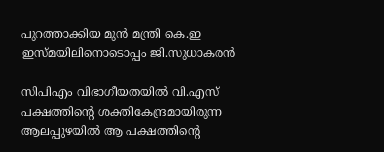പുറത്താക്കിയ മുൻ മന്ത്രി കെ.ഇ ഇസ്മയിലിനൊടൊപ്പം ജി.സുധാകരൻ

സിപിഎം വിഭാഗീയതയിൽ വി.എസ് പക്ഷത്തിൻ്റെ ശക്തികേന്ദ്രമായിരുന്ന ആലപ്പുഴയിൽ ആ പക്ഷത്തിൻ്റെ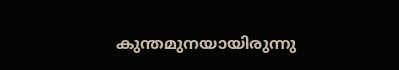കുന്തമുനയായിരുന്നു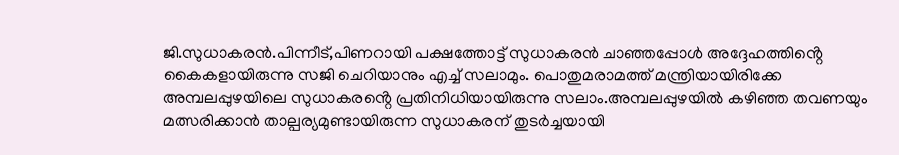ജി.സുധാകരൻ.പിന്നീട്,പിണറായി പക്ഷത്തോട്ട് സുധാകരൻ ചാഞ്ഞപ്പോൾ അദ്ദേഹത്തിൻ്റെ കൈകളായിരുന്നു സജി ചെറിയാനും എച്ച് സലാമും. പൊതുമരാമത്ത് മന്ത്രിയായിരിക്കേ അമ്പലപ്പുഴയിലെ സുധാകരൻ്റെ പ്രതിനിധിയായിരുന്നു സലാം.അമ്പലപ്പുഴയിൽ കഴിഞ്ഞ തവണയും മത്സരിക്കാൻ താല്പര്യമുണ്ടായിരുന്ന സുധാകരന് തുടർച്ചയായി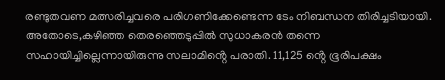രണ്ടുതവണ മത്സരിച്ചവരെ പരിഗണിക്കേണ്ടെന്ന ടേം നിബന്ധന തിരിച്ചടിയായി. അതോടെ,കഴിഞ്ഞ തെരഞ്ഞെടുപ്പിൽ സുധാകരൻ തന്നെ സഹായിച്ചില്ലെന്നായിരുന്നു സലാമിൻ്റെ പരാതി. 11,125 ൻ്റെ ഭൂരിപക്ഷം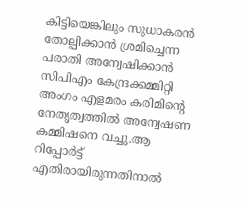കിട്ടിയെങ്കിലും സുധാകരൻ തോല്പിക്കാൻ ശ്രമിച്ചെന്ന പരാതി അന്വേഷിക്കാൻ സിപിഎം കേന്ദ്രക്കമ്മിറ്റി അംഗം എളമരം കരിമിൻ്റെ നേതൃത്വത്തിൽ അന്വേഷണ കമ്മിഷനെ വച്ചു.ആ റിപ്പോർട്ട് എതിരായിരുന്നതിനാൽ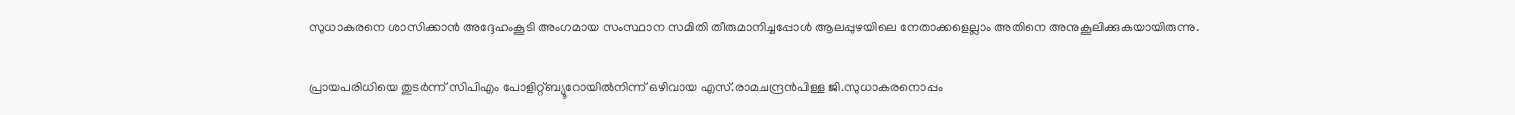സുധാകരനെ ശാസിക്കാൻ അദ്ദേഹംകൂടി അംഗമായ സംസ്ഥാന സമിതി തീരുമാനിച്ചപ്പോൾ ആലപ്പുഴയിലെ നേതാക്കളെല്ലാം അതിനെ അനുകൂലിക്കുകയായിരുന്നു.

പ്രായപരിധിയെ തുടർന്ന് സിപിഎം പോളിറ്റ്ബ്യൂറോയിൽനിന്ന് ഒഴിവായ എസ്.രാമചന്ദ്രൻപിള്ള ജി.സുധാകരനൊപ്പം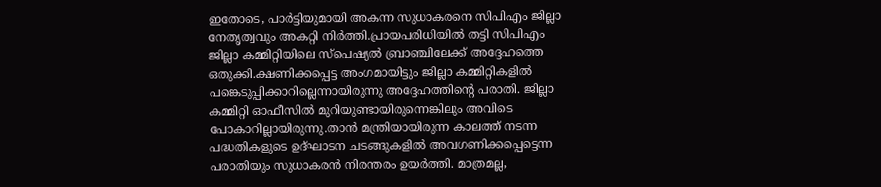ഇതോടെ, പാർട്ടിയുമായി അകന്ന സുധാകരനെ സിപിഎം ജില്ലാ നേതൃത്വവും അകറ്റി നിർത്തി.പ്രായപരിധിയിൽ തട്ടി സിപിഎം ജില്ലാ കമ്മിറ്റിയിലെ സ്പെഷ്യൽ ബ്രാഞ്ചിലേക്ക് അദ്ദേഹത്തെ ഒതുക്കി.ക്ഷണിക്കപ്പെട്ട അംഗമായിട്ടും ജില്ലാ കമ്മിറ്റികളിൽ പങ്കെടുപ്പിക്കാറില്ലെന്നായിരുന്നു അദ്ദേഹത്തിൻ്റെ പരാതി. ജില്ലാ കമ്മിറ്റി ഓഫീസിൽ മുറിയുണ്ടായിരുന്നെങ്കിലും അവിടെ പോകാറില്ലായിരുന്നു.താൻ മന്ത്രിയായിരുന്ന കാലത്ത് നടന്ന പദ്ധതികളുടെ ഉദ്ഘാടന ചടങ്ങുകളിൽ അവഗണിക്കപ്പെട്ടെന്ന പരാതിയും സുധാകരൻ നിരന്തരം ഉയർത്തി. മാത്രമല്ല,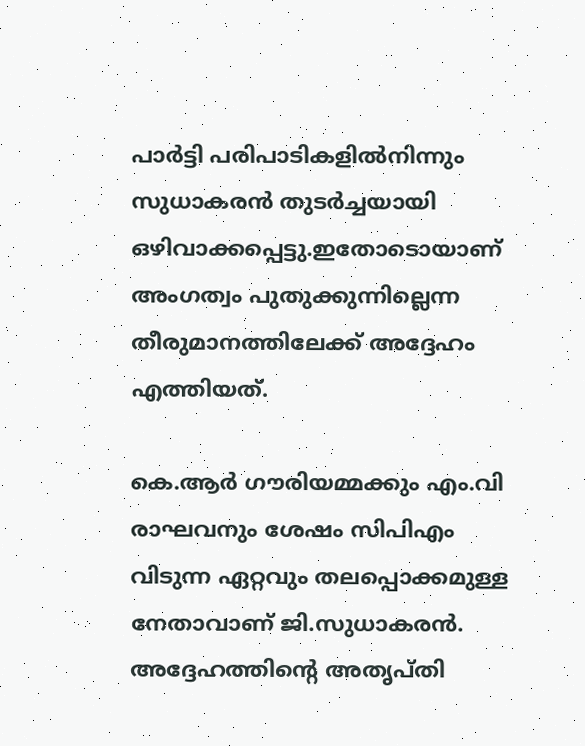പാർട്ടി പരിപാടികളിൽനിന്നും സുധാകരൻ തുടർച്ചയായി ഒഴിവാക്കപ്പെട്ടു.ഇതോടൊയാണ് അംഗത്വം പുതുക്കുന്നില്ലെന്ന തീരുമാനത്തിലേക്ക് അദ്ദേഹം എത്തിയത്.

കെ.ആർ ഗൗരിയമ്മക്കും എം.വി രാഘവനും ശേഷം സിപിഎം വിടുന്ന ഏറ്റവും തലപ്പൊക്കമുള്ള നേതാവാണ് ജി.സുധാകരൻ. അദ്ദേഹത്തിൻ്റെ അതൃപ്തി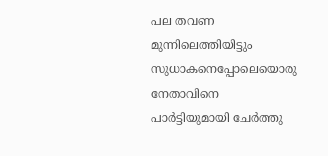പല തവണ മുന്നിലെത്തിയിട്ടും  സുധാകനെപ്പോലെയൊരു നേതാവിനെ പാർട്ടിയുമായി ചേർത്തു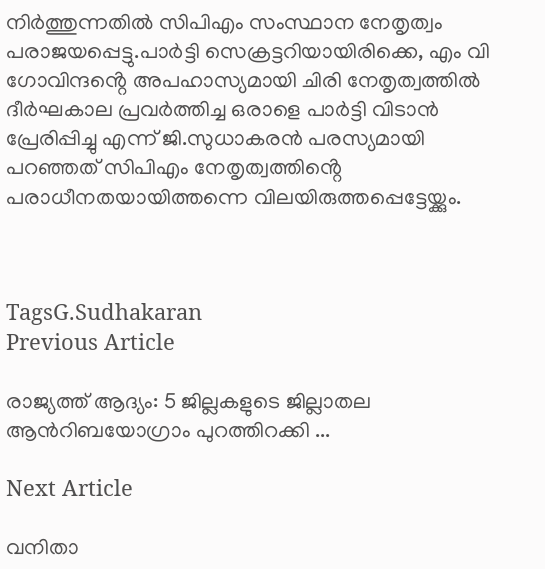നിർത്തുന്നതിൽ സിപിഎം സംസ്ഥാന നേതൃത്വം പരാജയപ്പെട്ടു.പാർട്ടി സെക്രട്ടറിയായിരിക്കെ, എം വി ഗോവിന്ദൻ്റെ അപഹാസ്യമായി ചിരി നേതൃത്വത്തിൽ ദീർഘകാല പ്രവർത്തിച്ച ഒരാളെ പാർട്ടി വിടാൻ പ്രേരിപ്പിച്ചു എന്ന് ജി.സുധാകരൻ പരസ്യമായി പറഞ്ഞത് സിപിഎം നേതൃത്വത്തിൻ്റെ പരാധീനതയായിത്തന്നെ വിലയിരുത്തപ്പെട്ടേയ്ക്കും.



TagsG.Sudhakaran
Previous Article

രാജ്യത്ത് ആദ്യം: 5 ജില്ലകളുടെ ജില്ലാതല ആന്‍റിബയോഗ്രാം പുറത്തിറക്കി ...

Next Article

വനിതാ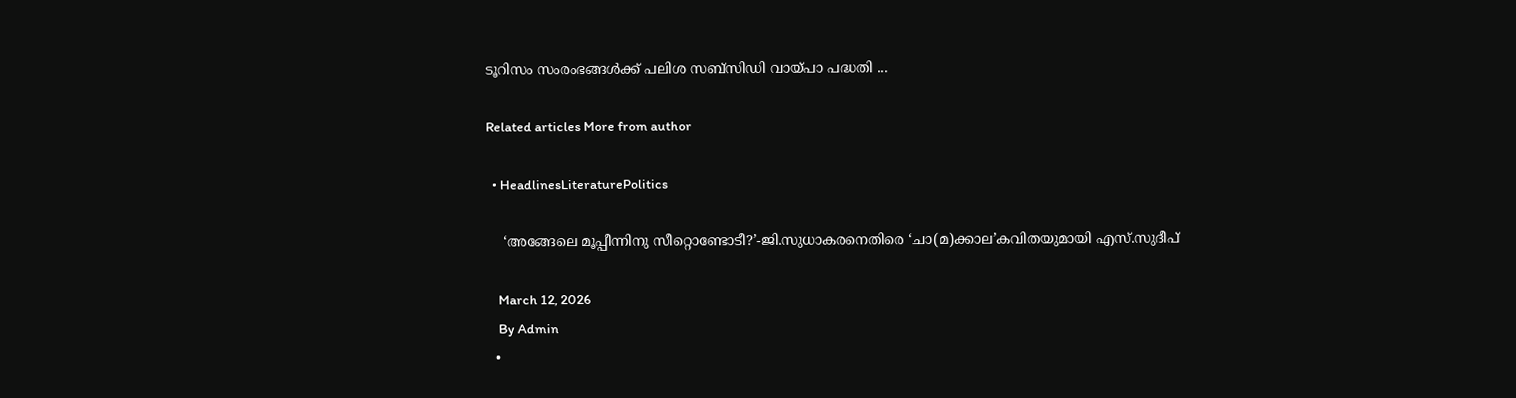ടൂറിസം സംരംഭങ്ങള്‍ക്ക് പലിശ സബ്സിഡി വായ്പാ പദ്ധതി ...

Related articles More from author

  • HeadlinesLiteraturePolitics

    ‘അങ്ങേലെ മൂപ്പീന്നിനു സീറ്റൊണ്ടോടീ?’-ജി.സുധാകരനെതിരെ ‘ചാ(മ)ക്കാല’കവിതയുമായി എസ്.സുദീപ്

    March 12, 2026
    By Admin
  •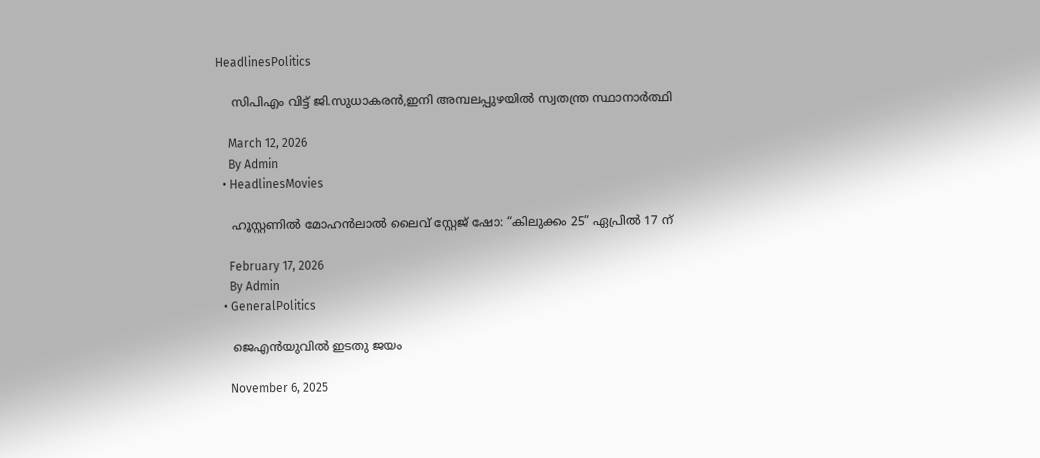HeadlinesPolitics

    സിപിഎം വിട്ട് ജി.സുധാകരൻ,ഇനി അമ്പലപ്പുഴയിൽ സ്വതന്ത്ര സ്ഥാനാർത്ഥി

    March 12, 2026
    By Admin
  • HeadlinesMovies

    ഹൂസ്റ്റണിൽ മോഹൻലാൽ ലൈവ് സ്റ്റേജ് ഷോ: “കിലുക്കം 25” ഏപ്രിൽ 17 ന്

    February 17, 2026
    By Admin
  • GeneralPolitics

    ജെഎൻയുവിൽ ഇടതു ജയം

    November 6, 2025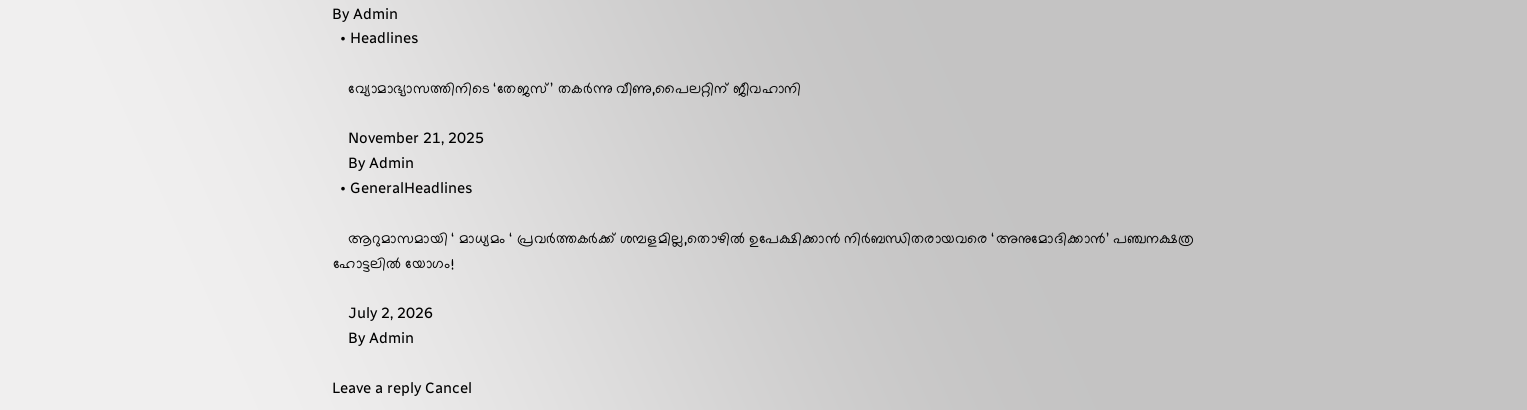By Admin
  • Headlines

    വ്യോമാഭ്യാസത്തിനിടെ ‘തേജസ്’ തകർന്നു വീണു,പൈലറ്റ‌ിന് ജീവഹാനി

    November 21, 2025
    By Admin
  • GeneralHeadlines

    ആറുമാസമായി ‘ മാധ്യമം ‘ പ്രവർത്തകർക്ക് ശമ്പളമില്ല,തൊഴിൽ ഉപേക്ഷിക്കാൻ നിർബന്ധിതരായവരെ ‘അനുമോദിക്കാൻ’ പഞ്ചനക്ഷത്ര ഹോട്ടലിൽ യോഗം!

    July 2, 2026
    By Admin

Leave a reply Cancel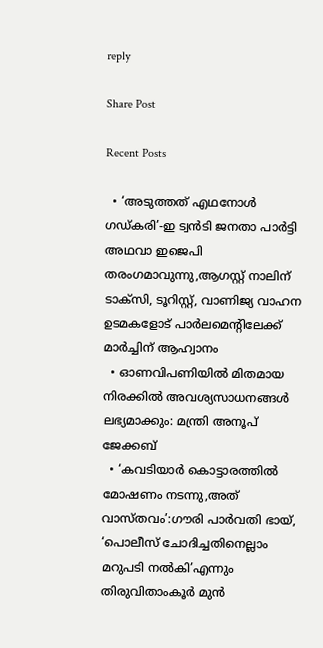reply

Share Post

Recent Posts

  • ‘അടുത്തത് എഥനോൾ ഗഡ്കരി’-ഇ ട്വൻടി ജനതാ പാർട്ടി അഥവാ ഇജെപി തരംഗമാവുന്നു,ആഗസ്റ്റ് നാലിന് ടാക്സി, ടൂറിസ്റ്റ്, വാണിജ്യ വാഹന ഉടമകളോട് പാർലമെൻ്റിലേക്ക് മാർച്ചിന് ആഹ്വാനം
  • ഓണവിപണിയിൽ മിതമായ നിരക്കിൽ അവശ്യസാധനങ്ങൾ ലഭ്യമാക്കും: മന്ത്രി അനൂപ് ജേക്കബ്
  • ‘കവടിയാർ കൊട്ടാരത്തിൽ മോഷണം നടന്നു,അത് വാസ്തവം’:ഗൗരി പാർവതി ഭായ്, ‘പൊലീസ് ചോദിച്ചതിനെല്ലാം മറുപടി നൽകി’എന്നും തിരുവിതാംകൂർ മുൻ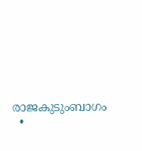രാജകുടുംബാഗം
  •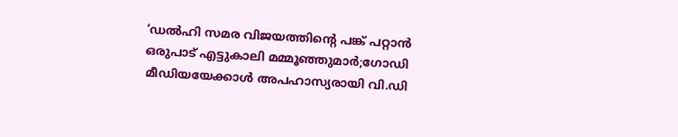‘ഡൽഹി സമര വിജയത്തിൻ്റെ പങ്ക് പറ്റാൻ ഒരുപാട് എട്ടുകാലി മമ്മൂഞ്ഞുമാർ;ഗോഡി മീഡിയയേക്കാൾ അപഹാസ്യരായി വി.ഡി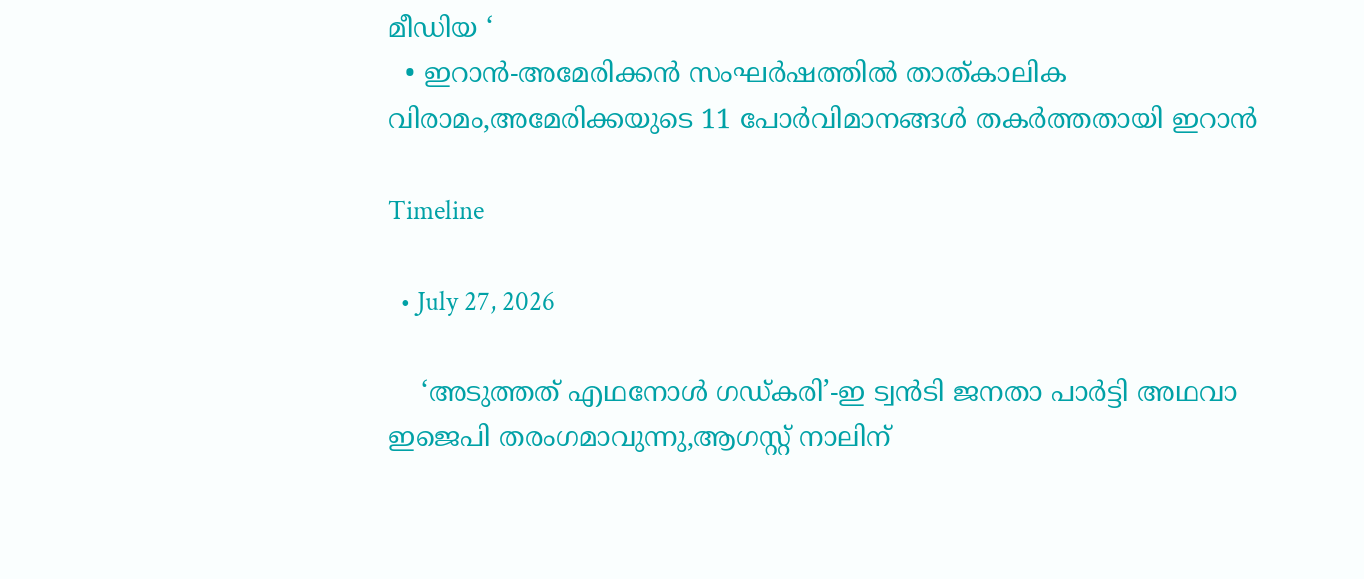മീഡിയ ‘
  • ഇറാൻ-അമേരിക്കൻ സംഘർഷത്തിൽ താത്കാലിക വിരാമം,അമേരിക്കയുടെ 11 പോർവിമാനങ്ങൾ തകർത്തതായി ഇറാൻ

Timeline

  • July 27, 2026

    ‘അടുത്തത് എഥനോൾ ഗഡ്കരി’-ഇ ട്വൻടി ജനതാ പാർട്ടി അഥവാ ഇജെപി തരംഗമാവുന്നു,ആഗസ്റ്റ് നാലിന്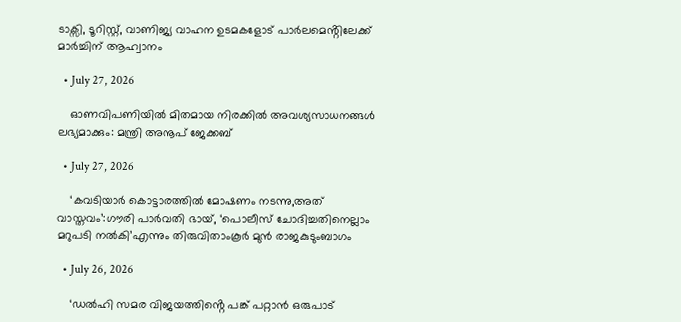ടാക്സി, ടൂറിസ്റ്റ്, വാണിജ്യ വാഹന ഉടമകളോട് പാർലമെൻ്റിലേക്ക് മാർച്ചിന് ആഹ്വാനം

  • July 27, 2026

    ഓണവിപണിയിൽ മിതമായ നിരക്കിൽ അവശ്യസാധനങ്ങൾ ലഭ്യമാക്കും: മന്ത്രി അനൂപ് ജേക്കബ്

  • July 27, 2026

    ‘കവടിയാർ കൊട്ടാരത്തിൽ മോഷണം നടന്നു,അത് വാസ്തവം’:ഗൗരി പാർവതി ഭായ്, ‘പൊലീസ് ചോദിച്ചതിനെല്ലാം മറുപടി നൽകി’എന്നും തിരുവിതാംകൂർ മുൻ രാജകുടുംബാഗം

  • July 26, 2026

    ‘ഡൽഹി സമര വിജയത്തിൻ്റെ പങ്ക് പറ്റാൻ ഒരുപാട്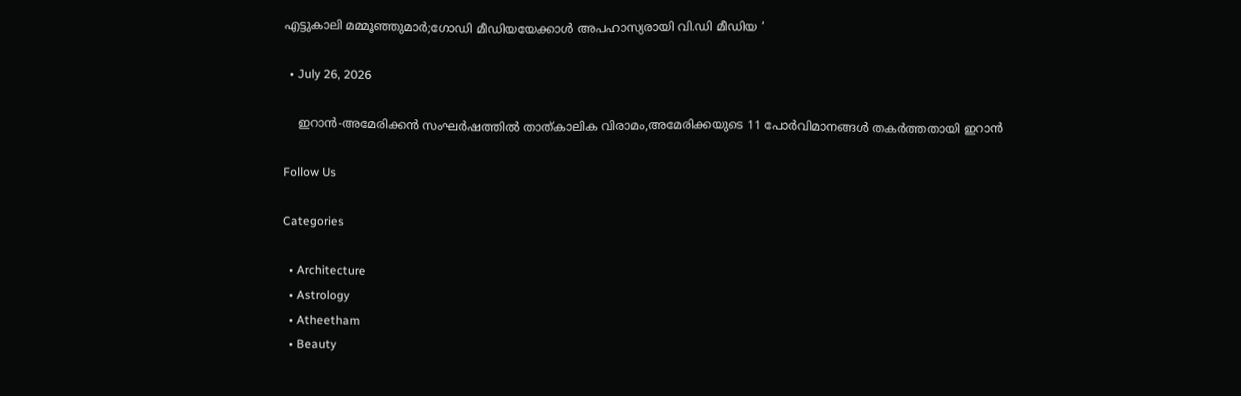എട്ടുകാലി മമ്മൂഞ്ഞുമാർ;ഗോഡി മീഡിയയേക്കാൾ അപഹാസ്യരായി വി.ഡി മീഡിയ ‘

  • July 26, 2026

    ഇറാൻ-അമേരിക്കൻ സംഘർഷത്തിൽ താത്കാലിക വിരാമം,അമേരിക്കയുടെ 11 പോർവിമാനങ്ങൾ തകർത്തതായി ഇറാൻ

Follow Us

Categories

  • Architecture
  • Astrology
  • Atheetham
  • Beauty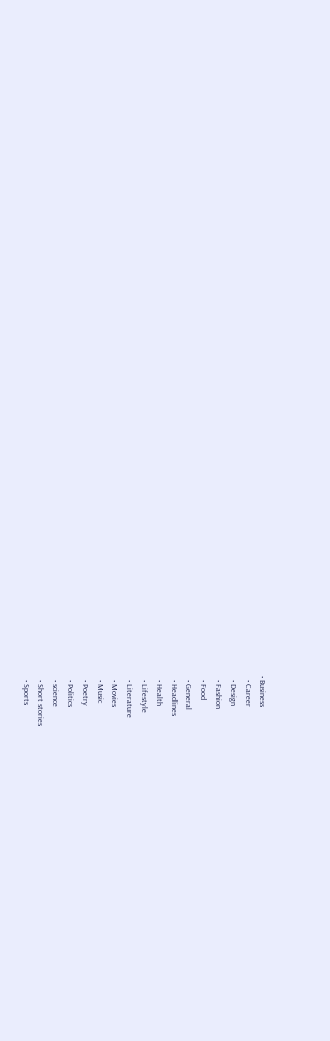• Business
  • Career
  • Design
  • Fashion
  • Food
  • General
  • Headlines
  • Health
  • Lifestyle
  • Literature
  • Movies
  • Music
  • Poetry
  • Politics
  • science
  • Short stories
  • Sports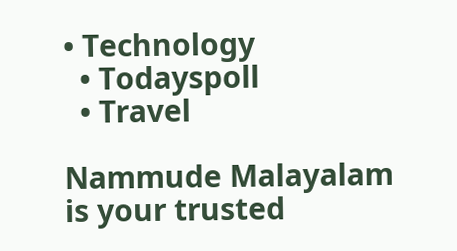• Technology
  • Todayspoll
  • Travel

Nammude Malayalam is your trusted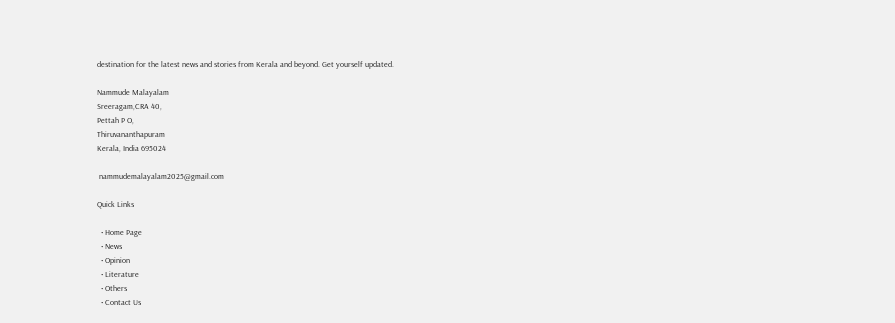destination for the latest news and stories from Kerala and beyond. Get yourself updated.

Nammude Malayalam
Sreeragam,CRA 40,
Pettah P O,
Thiruvananthapuram
Kerala, India 695024

 nammudemalayalam2025@gmail.com

Quick Links

  • Home Page
  • News
  • Opinion
  • Literature
  • Others
  • Contact Us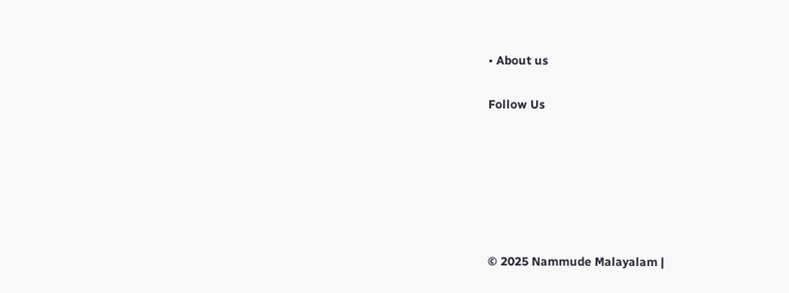• About us

Follow Us






© 2025 Nammude Malayalam |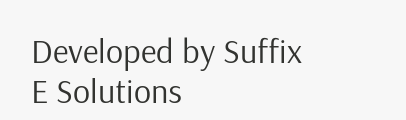Developed by Suffix E Solutions